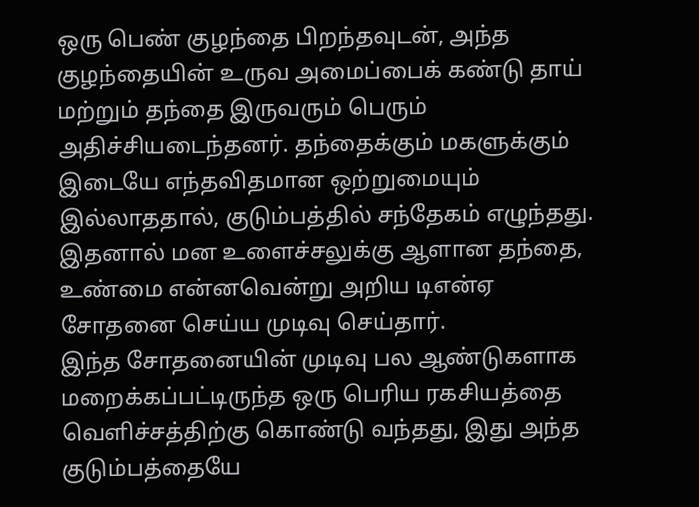ஒரு பெண் குழந்தை பிறந்தவுடன், அந்த குழந்தையின் உருவ அமைப்பைக் கண்டு தாய் மற்றும் தந்தை இருவரும் பெரும் அதிச்சியடைந்தனர். தந்தைக்கும் மகளுக்கும் இடையே எந்தவிதமான ஒற்றுமையும் இல்லாததால், குடும்பத்தில் சந்தேகம் எழுந்தது. இதனால் மன உளைச்சலுக்கு ஆளான தந்தை, உண்மை என்னவென்று அறிய டிஎன்ஏ சோதனை செய்ய முடிவு செய்தார்.
இந்த சோதனையின் முடிவு பல ஆண்டுகளாக மறைக்கப்பட்டிருந்த ஒரு பெரிய ரகசியத்தை வெளிச்சத்திற்கு கொண்டு வந்தது, இது அந்த குடும்பத்தையே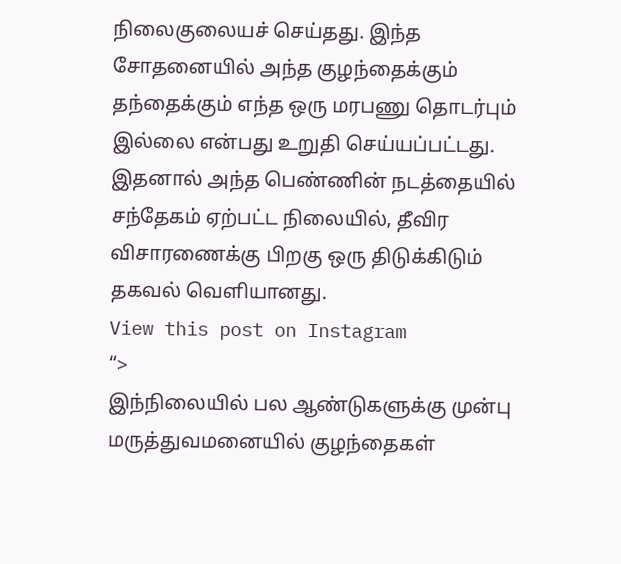நிலைகுலையச் செய்தது. இந்த சோதனையில் அந்த குழந்தைக்கும் தந்தைக்கும் எந்த ஒரு மரபணு தொடர்பும் இல்லை என்பது உறுதி செய்யப்பட்டது. இதனால் அந்த பெண்ணின் நடத்தையில் சந்தேகம் ஏற்பட்ட நிலையில், தீவிர விசாரணைக்கு பிறகு ஒரு திடுக்கிடும் தகவல் வெளியானது.
View this post on Instagram
“>
இந்நிலையில் பல ஆண்டுகளுக்கு முன்பு மருத்துவமனையில் குழந்தைகள்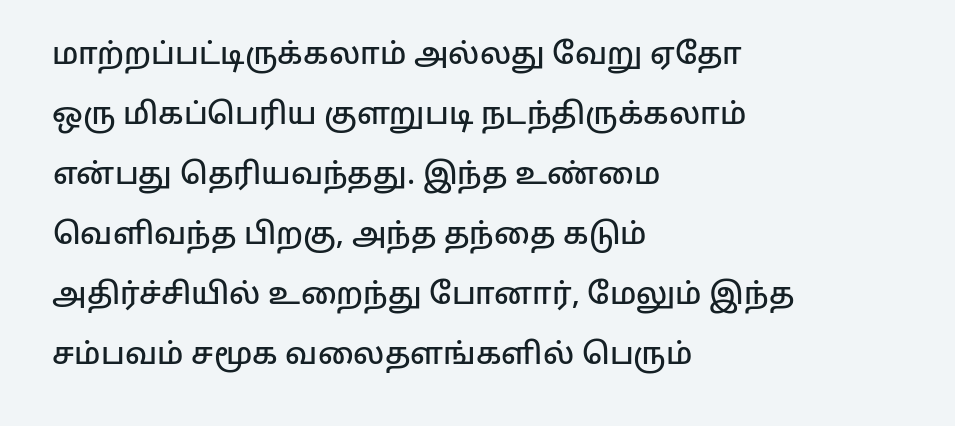மாற்றப்பட்டிருக்கலாம் அல்லது வேறு ஏதோ ஒரு மிகப்பெரிய குளறுபடி நடந்திருக்கலாம் என்பது தெரியவந்தது. இந்த உண்மை வெளிவந்த பிறகு, அந்த தந்தை கடும் அதிர்ச்சியில் உறைந்து போனார், மேலும் இந்த சம்பவம் சமூக வலைதளங்களில் பெரும்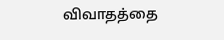விவாதத்தை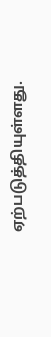ஏற்படுத்தியுள்ளது.